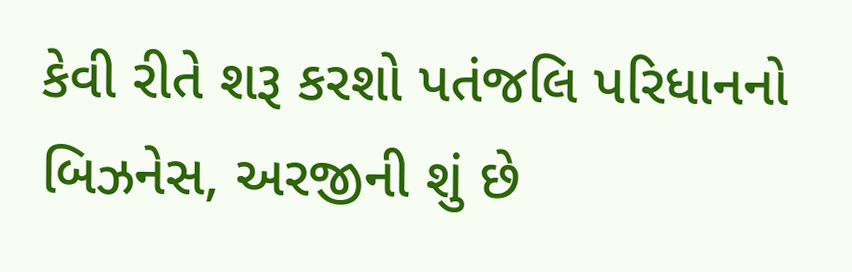કેવી રીતે શરૂ કરશો પતંજલિ પરિધાનનો બિઝનેસ, અરજીની શું છે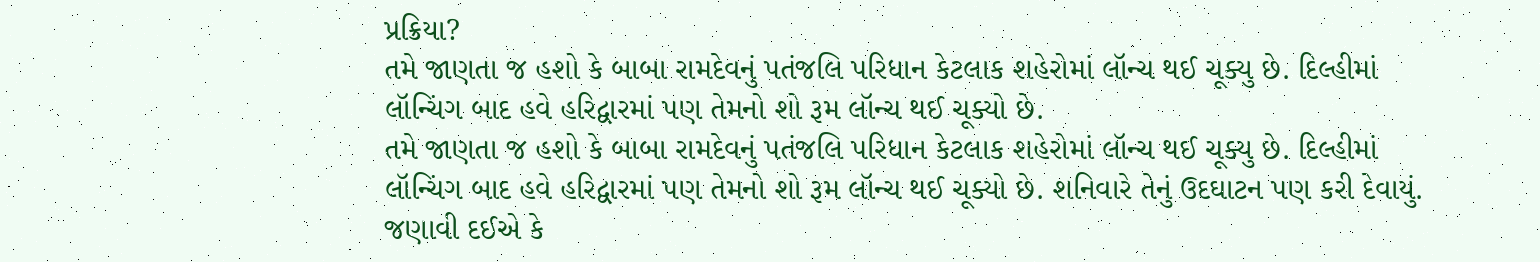પ્રક્રિયા?
તમે જાણતા જ હશો કે બાબા રામદેવનું પતંજલિ પરિધાન કેટલાક શહેરોમાં લૉન્ચ થઈ ચૂક્યુ છે. દિલ્હીમાં લૉન્ચિંગ બાદ હવે હરિદ્વારમાં પણ તેમનો શો રૂમ લૉન્ચ થઈ ચૂક્યો છે.
તમે જાણતા જ હશો કે બાબા રામદેવનું પતંજલિ પરિધાન કેટલાક શહેરોમાં લૉન્ચ થઈ ચૂક્યુ છે. દિલ્હીમાં લૉન્ચિંગ બાદ હવે હરિદ્વારમાં પણ તેમનો શો રૂમ લૉન્ચ થઈ ચૂક્યો છે. શનિવારે તેનું ઉદઘાટન પણ કરી દેવાયું. જણાવી દઈએ કે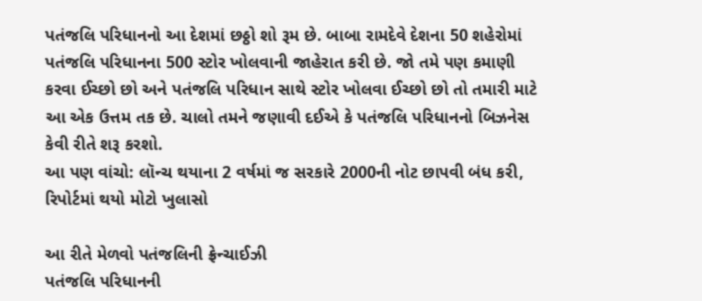પતંજલિ પરિધાનનો આ દેશમાં છઠ્ઠો શો રૂમ છે. બાબા રામદેવે દેશના 50 શહેરોમાં પતંજલિ પરિધાનના 500 સ્ટોર ખોલવાની જાહેરાત કરી છે. જો તમે પણ કમાણી કરવા ઈચ્છો છો અને પતંજલિ પરિધાન સાથે સ્ટોર ખોલવા ઈચ્છો છો તો તમારી માટે આ એક ઉત્તમ તક છે. ચાલો તમને જણાવી દઈએ કે પતંજલિ પરિધાનનો બિઝનેસ કેવી રીતે શરૂ કરશો.
આ પણ વાંચો: લૉન્ચ થયાના 2 વર્ષમાં જ સરકારે 2000ની નોટ છાપવી બંધ કરી, રિપોર્ટમાં થયો મોટો ખુલાસો

આ રીતે મેળવો પતંજલિની ફ્રેન્ચાઈઝી
પતંજલિ પરિધાનની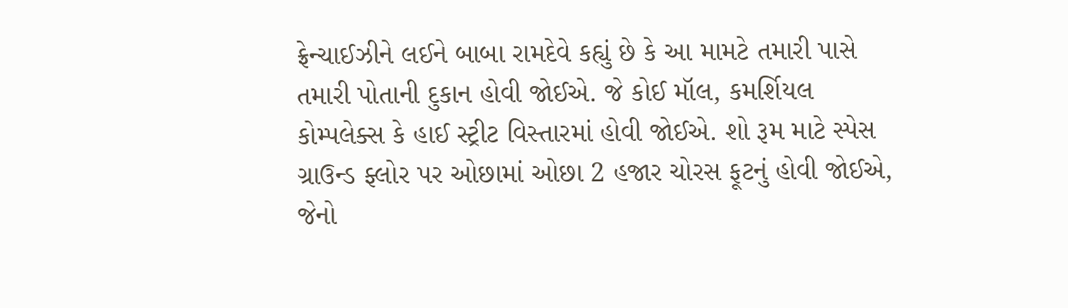ફ્રેન્ચાઈઝીને લઈને બાબા રામદેવે કહ્યું છે કે આ મામટે તમારી પાસે તમારી પોતાની દુકાન હોવી જોઈએ. જે કોઈ મૉલ, કમર્શિયલ કોમ્પલેક્સ કે હાઈ સ્ટ્રીટ વિસ્તારમાં હોવી જોઈએ. શો રૂમ માટે સ્પેસ ગ્રાઉન્ડ ફ્લોર પર ઓછામાં ઓછા 2 હજાર ચોરસ ફૂટનું હોવી જોઈએ, જેનો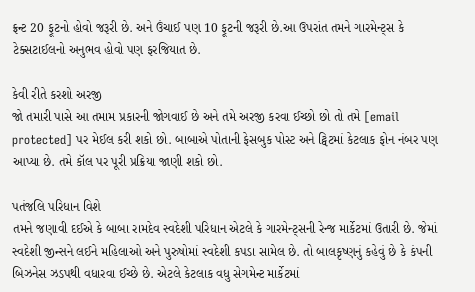ફ્રન્ટ 20 ફૂટનો હોવો જરૂરી છે. અને ઉંચાઈ પણ 10 ફૂટની જરૂરી છે.આ ઉપરાંત તમને ગારમેન્ટ્સ કે ટેક્સટાઈલનો અનુભવ હોવો પણ ફરજિયાત છે.

કેવી રીતે કરશો અરજી
જો તમારી પાસે આ તમામ પ્રકારની જોગવાઈ છે અને તમે અરજી કરવા ઈચ્છો છો તો તમે [email protected] પર મેઈલ કરી શકો છો. બાબાએ પોતાની ફેસબુક પોસ્ટ અને ટ્વિટમાં કેટલાક ફોન નંબર પણ આપ્યા છે. તમે કૉલ પર પૂરી પ્રક્રિયા જાણી શકો છો.

પતંજલિ પરિધાન વિશે
તમને જણાવી દઈએ કે બાબા રામદેવ સ્વદેશી પરિધાન એટલે કે ગારમેન્ટ્સની રેન્જ માર્કેટમાં ઉતારી છે. જેમાં સ્વદેશી જીન્સને લઈને મહિલાઓ અને પુરુષોમાં સ્વદેશી કપડા સામેલ છે. તો બાલકૃષ્ણનું કહેવું છે કે કંપની બિઝનેસ ઝડપથી વધારવા ઈચ્છે છે. એટલે કેટલાક વધુ સેગમેન્ટ માર્કેટમાં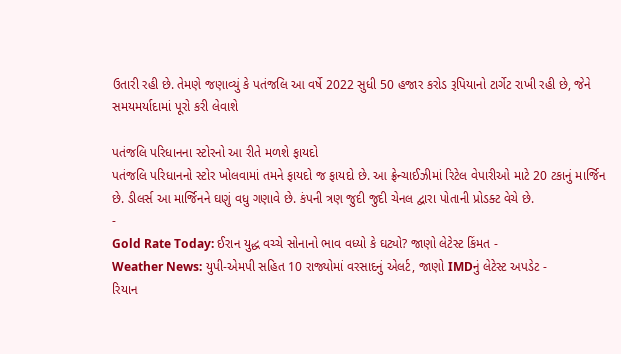ઉતારી રહી છે. તેમણે જણાવ્યું કે પતંજલિ આ વર્ષે 2022 સુધી 50 હજાર કરોડ રૂપિયાનો ટાર્ગેટ રાખી રહી છે, જેને સમયમર્યાદામાં પૂરો કરી લેવાશે

પતંજલિ પરિધાનના સ્ટોરનો આ રીતે મળશે ફાયદો
પતંજલિ પરિધાનનો સ્ટોર ખોલવામાં તમને ફાયદો જ ફાયદો છે. આ ફ્રેન્ચાઈઝીમાં રિટેલ વેપારીઓ માટે 20 ટકાનું માર્જિન છે. ડીલર્સ આ માર્જિનને ઘણું વધુ ગણાવે છે. કંપની ત્રણ જુદી જુદી ચેનલ દ્વારા પોતાની પ્રોડક્ટ વેચે છે.
-
Gold Rate Today: ઈરાન યુદ્ધ વચ્ચે સોનાનો ભાવ વધ્યો કે ઘટ્યો? જાણો લેટેસ્ટ કિંમત -
Weather News: યુપી-એમપી સહિત 10 રાજ્યોમાં વરસાદનું એલર્ટ, જાણો IMDનું લેટેસ્ટ અપડેટ -
રિયાન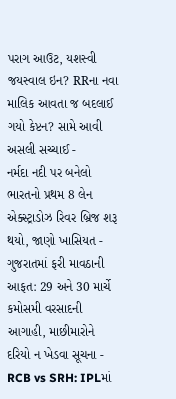પરાગ આઉટ, યશસ્વી જયસ્વાલ ઇન? RRના નવા માલિક આવતા જ બદલાઈ ગયો કેપ્ટન? સામે આવી અસલી સચ્ચાઈ -
નર્મદા નદી પર બનેલો ભારતનો પ્રથમ 8 લેન એક્સ્ટ્રાડોઝ રિવર બ્રિજ શરૂ થયો, જાણો ખાસિયત -
ગુજરાતમાં ફરી માવઠાની આફત: 29 અને 30 માર્ચે કમોસમી વરસાદની આગાહી, માછીમારોને દરિયો ન ખેડવા સૂચના -
RCB vs SRH: IPLમાં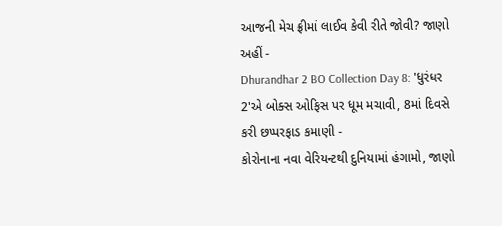આજની મેચ ફ્રીમાં લાઈવ કેવી રીતે જોવી? જાણો અહીં -
Dhurandhar 2 BO Collection Day 8: 'ધુરંધર 2'એ બોક્સ ઓફિસ પર ધૂમ મચાવી, 8માં દિવસે કરી છપ્પરફાડ કમાણી -
કોરોનાના નવા વેરિયન્ટથી દુનિયામાં હંગામો, જાણો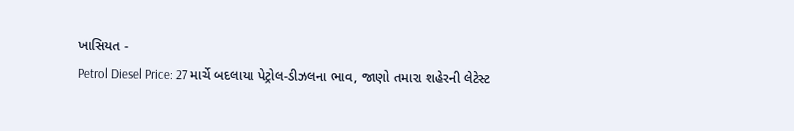ખાસિયત -
Petrol Diesel Price: 27 માર્ચે બદલાયા પેટ્રોલ-ડીઝલના ભાવ, જાણો તમારા શહેરની લેટેસ્ટ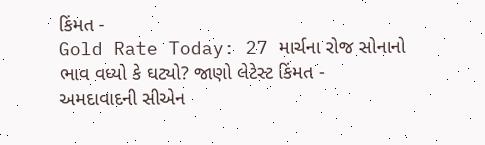કિંમત -
Gold Rate Today: 27 માર્ચના રોજ સોનાનો ભાવ વધ્યો કે ઘટ્યો? જાણો લેટેસ્ટ કિંમત -
અમદાવાદની સીએન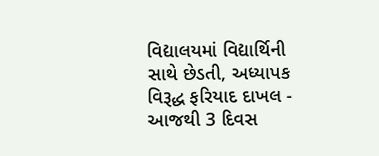વિદ્યાલયમાં વિદ્યાર્થિની સાથે છેડતી, અધ્યાપક વિરૂદ્ધ ફરિયાદ દાખલ -
આજથી 3 દિવસ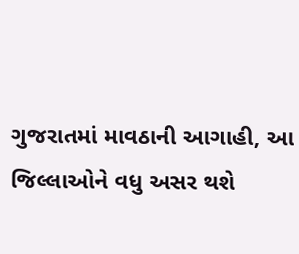ગુજરાતમાં માવઠાની આગાહી, આ જિલ્લાઓને વધુ અસર થશે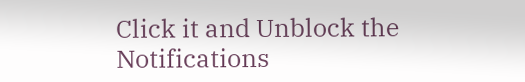Click it and Unblock the Notifications